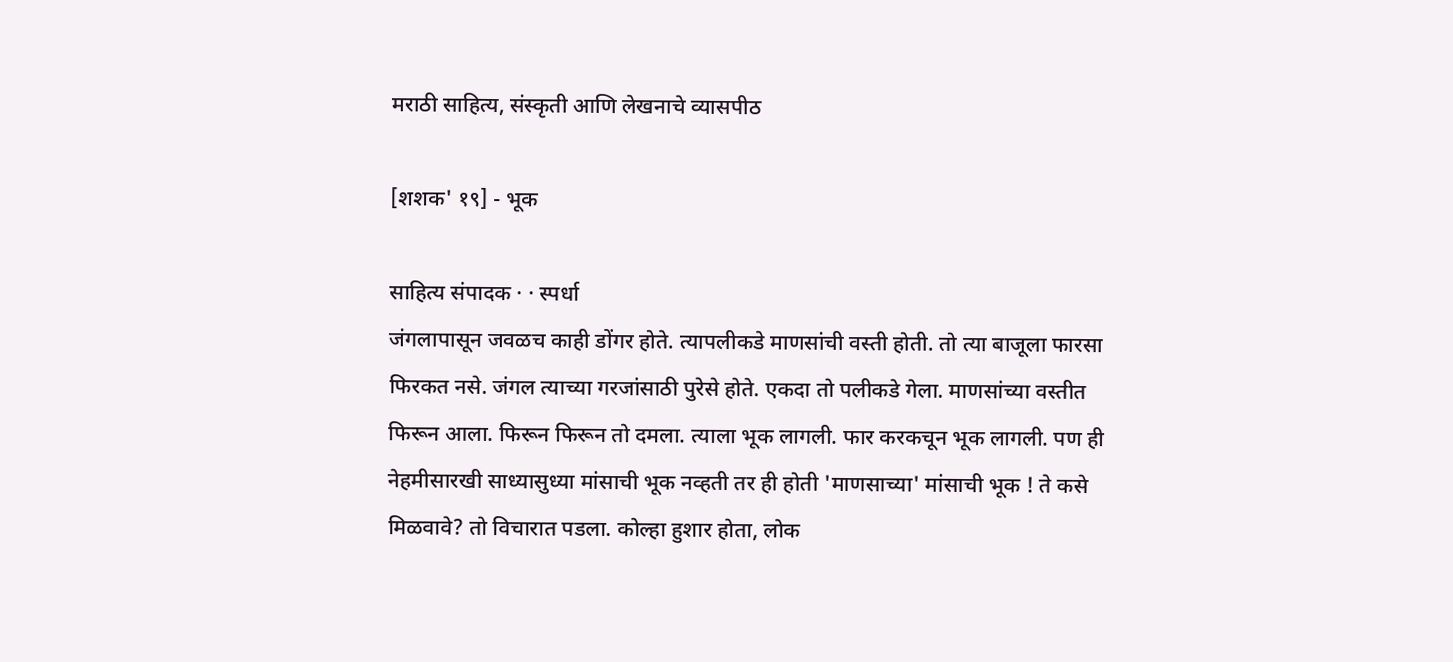मराठी साहित्य, संस्कृती आणि लेखनाचे व्यासपीठ

[शशक' १९] - भूक

साहित्य संपादक · · स्पर्धा
जंगलापासून जवळच काही डोंगर होते. त्यापलीकडे माणसांची वस्ती होती. तो त्या बाजूला फारसा फिरकत नसे. जंगल त्याच्या गरजांसाठी पुरेसे होते. एकदा तो पलीकडे गेला. माणसांच्या वस्तीत फिरून आला. फिरून फिरून तो दमला. त्याला भूक लागली. फार करकचून भूक लागली. पण ही नेहमीसारखी साध्यासुध्या मांसाची भूक नव्हती तर ही होती 'माणसाच्या' मांसाची भूक ! ते कसे मिळवावे? तो विचारात पडला. कोल्हा हुशार होता, लोक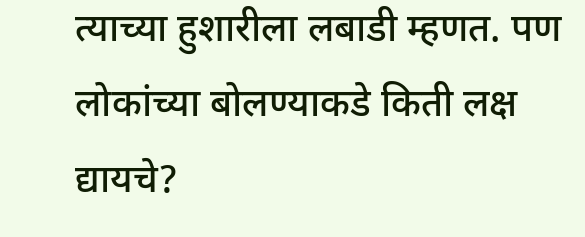त्याच्या हुशारीला लबाडी म्हणत. पण लोकांच्या बोलण्याकडे किती लक्ष द्यायचे?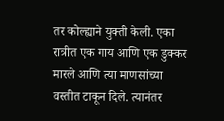तर कोल्ह्याने युक्ती केली. एका रात्रीत एक गाय आणि एक डुक्कर मारले आणि त्या माणसांच्या वस्तीत टाकून दिले. त्यानंतर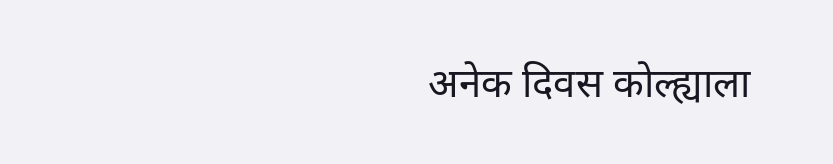अनेक दिवस कोल्ह्याला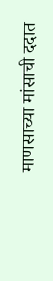माणसाच्या मांसाची ददात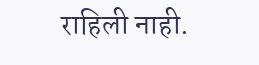राहिली नाही.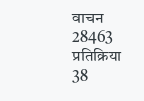वाचन 28463 प्रतिक्रिया 38